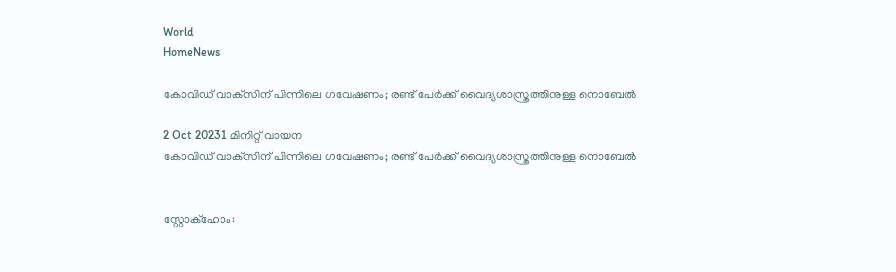World
HomeNews

കോവിഡ് വാക്‌സിന് പിന്നിലെ ഗവേഷണം; രണ്ട് പേര്‍ക്ക് വൈദ്യശാസ്ത്രത്തിനുള്ള നൊബേല്‍

2 Oct 20231 മിനിറ്റ് വായന
കോവിഡ് വാക്‌സിന് പിന്നിലെ ഗവേഷണം; രണ്ട് പേര്‍ക്ക് വൈദ്യശാസ്ത്രത്തിനുള്ള നൊബേല്‍


സ്റ്റോക്ഹോം: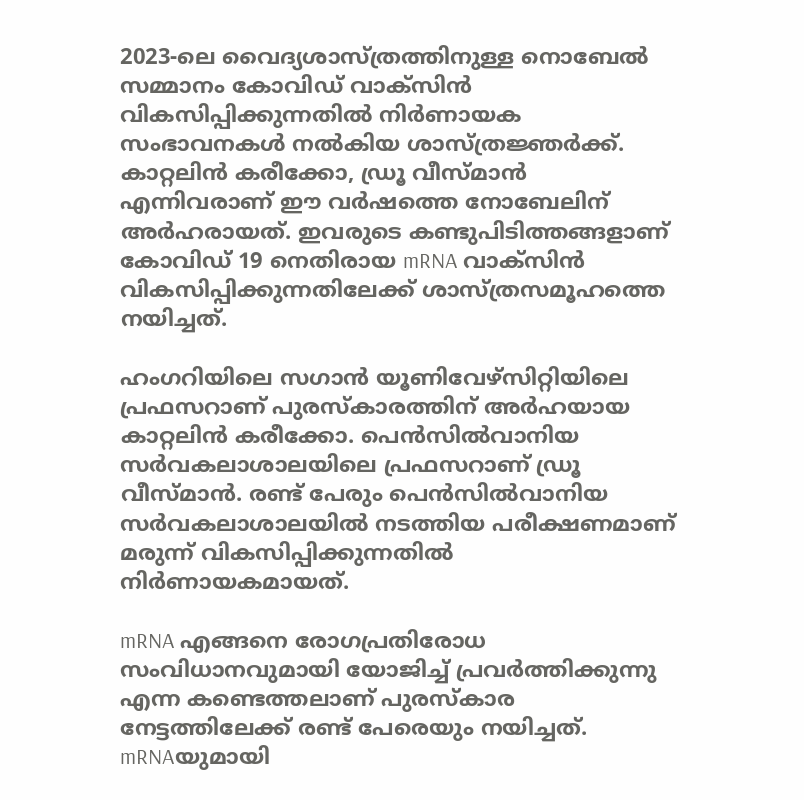2023-ലെ വൈദ്യശാസ്ത്രത്തിനുള്ള നൊബേൽ സമ്മാനം കോവിഡ് വാക്സിൻ വികസിപ്പിക്കുന്നതിൽ നിർണായക സംഭാവനകൾ നൽകിയ ശാസ്ത്രജ്ഞർക്ക്. കാറ്റലിൻ കരീക്കോ, ഡ്രൂ വീസ്മാൻ എന്നിവരാണ് ഈ വർഷത്തെ നോബേലിന് അർഹരായത്. ഇവരുടെ കണ്ടുപിടിത്തങ്ങളാണ് കോവിഡ് 19 നെതിരായ mRNA വാക്സിൻ വികസിപ്പിക്കുന്നതിലേക്ക് ശാസ്ത്രസമൂഹത്തെ നയിച്ചത്.

ഹംഗറിയിലെ സഗാൻ യൂണിവേഴ്സിറ്റിയിലെ പ്രഫസറാണ് പുരസ്കാരത്തിന് അർഹയായ കാറ്റലിൻ കരീക്കോ. പെൻസിൽവാനിയ സർവകലാശാലയിലെ പ്രഫസറാണ് ഡ്രൂ വീസ്മാൻ. രണ്ട് പേരും പെൻസിൽവാനിയ സർവകലാശാലയിൽ നടത്തിയ പരീക്ഷണമാണ് മരുന്ന് വികസിപ്പിക്കുന്നതിൽ നിർണായകമായത്.

mRNA എങ്ങനെ രോഗപ്രതിരോധ സംവിധാനവുമായി യോജിച്ച് പ്രവർത്തിക്കുന്നു എന്ന കണ്ടെത്തലാണ് പുരസ്കാര നേട്ടത്തിലേക്ക് രണ്ട് പേരെയും നയിച്ചത്. mRNAയുമായി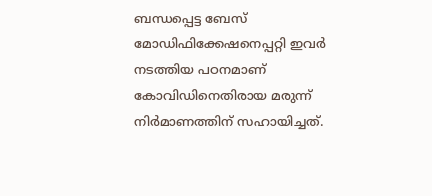ബന്ധപ്പെട്ട ബേസ് മോഡിഫിക്കേഷനെപ്പറ്റി ഇവർ നടത്തിയ പഠനമാണ് കോവിഡിനെതിരായ മരുന്ന് നിർമാണത്തിന് സഹായിച്ചത്.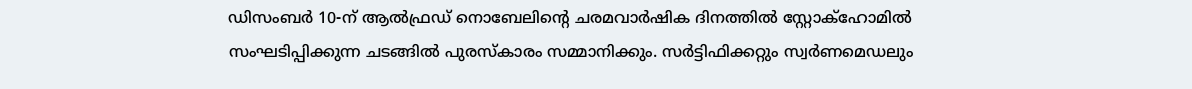ഡിസംബർ 10-ന് ആൽഫ്രഡ് നൊബേലിന്റെ ചരമവാർഷിക ദിനത്തിൽ സ്റ്റോക്ഹോമിൽ സംഘടിപ്പിക്കുന്ന ചടങ്ങിൽ പുരസ്കാരം സമ്മാനിക്കും. സർട്ടിഫിക്കറ്റും സ്വർണമെഡലും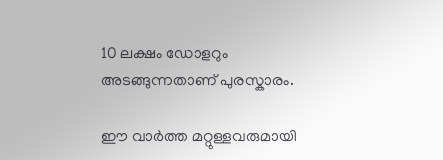10 ലക്ഷം ഡോളറും അടങ്ങുന്നതാണ് പുരസ്കാരം.

ഈ വാർത്ത മറ്റുള്ളവരുമായി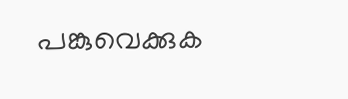പങ്കുവെക്കുക